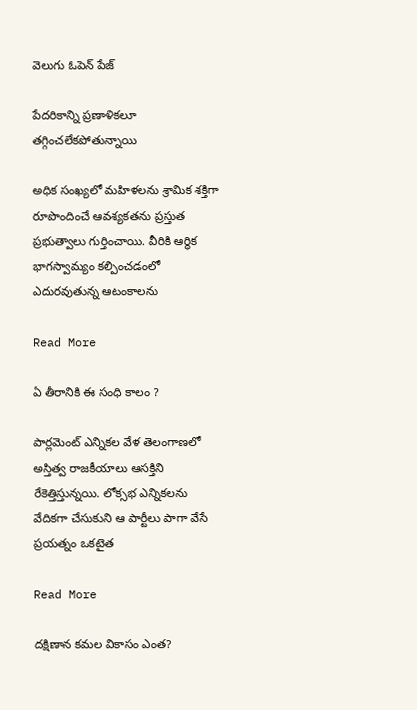వెలుగు ఓపెన్ పేజ్

పేదరికాన్ని ప్రణాళికలూ తగ్గించలేకపోతున్నాయి

అధిక సంఖ్యలో మహిళలను శ్రామిక శక్తిగా రూపొందించే ఆవశ్యకతను ప్రస్తుత ప్రభుత్వాలు గుర్తించాయి. వీరికి ఆర్థిక భాగస్వామ్యం కల్పించడంలో ఎదురవుతున్న ఆటంకాలను

Read More

ఏ తీరానికి ఈ సంధి కాలం ?

పార్లమెంట్ ఎన్నికల వేళ తెలంగాణలో అస్తిత్వ రాజకీయాలు ఆసక్తిని రేకెత్తిస్తున్నయి. లోక్సభ ఎన్నికలను వేదికగా చేసుకుని ఆ పార్టీలు పాగా వేసే ప్రయత్నం ఒకటైత

Read More

దక్షిణాన కమల వికాసం ఎంత?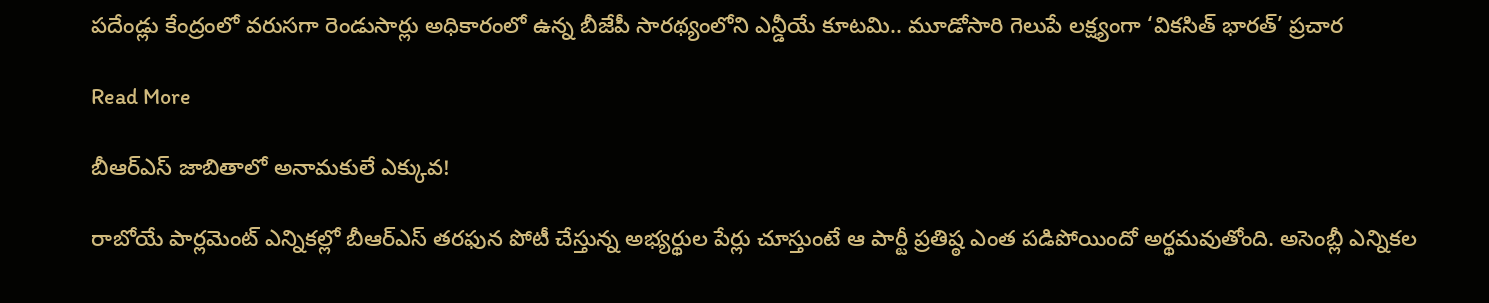పదేండ్లు కేంద్రంలో వరుసగా రెండుసార్లు అధికారంలో ఉన్న బీజేపీ సారథ్యంలోని ఎన్డీయే కూటమి.. మూడోసారి గెలుపే లక్ష్యంగా ‘వికసిత్ భారత్’ ప్రచార

Read More

బీఆర్ఎస్ జాబితాలో అనామకులే ఎక్కువ!

రాబోయే పార్లమెంట్ ఎన్నికల్లో బీఆర్ఎస్ తరఫున పోటీ చేస్తున్న అభ్యర్థుల పేర్లు చూస్తుంటే ఆ పార్టీ ప్రతిష్ఠ ఎంత పడిపోయిందో అర్థమవుతోంది. అసెంబ్లీ ఎన్నికల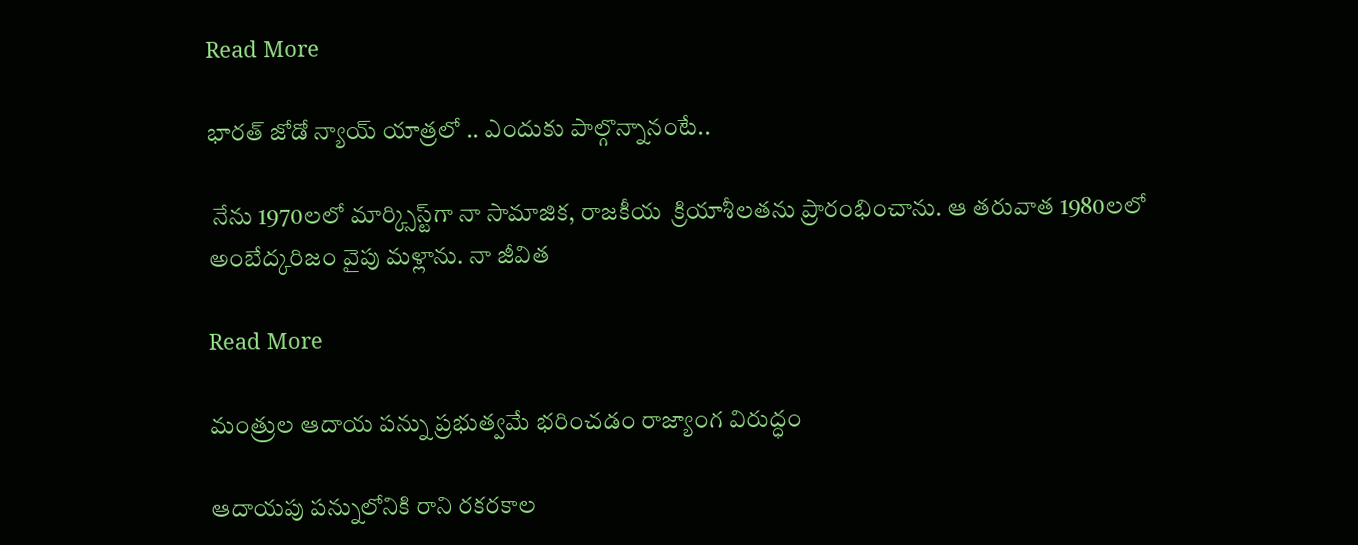Read More

భారత్ జోడో న్యాయ్ యాత్రలో .. ఎందుకు పాల్గొన్నానంటే..

 నేను 1970లలో మార్క్సిస్ట్‌‌గా నా సామాజిక, రాజకీయ  క్రియాశీలతను ప్రారంభించాను. ఆ తరువాత 1980లలో అంబేద్కరిజం వైపు మళ్లాను. నా జీవిత

Read More

మంత్రుల ఆదాయ పన్ను ప్రభుత్వమే భరించడం రాజ్యాంగ విరుద్ధం

ఆదాయపు పన్నులోనికి రాని రకరకాల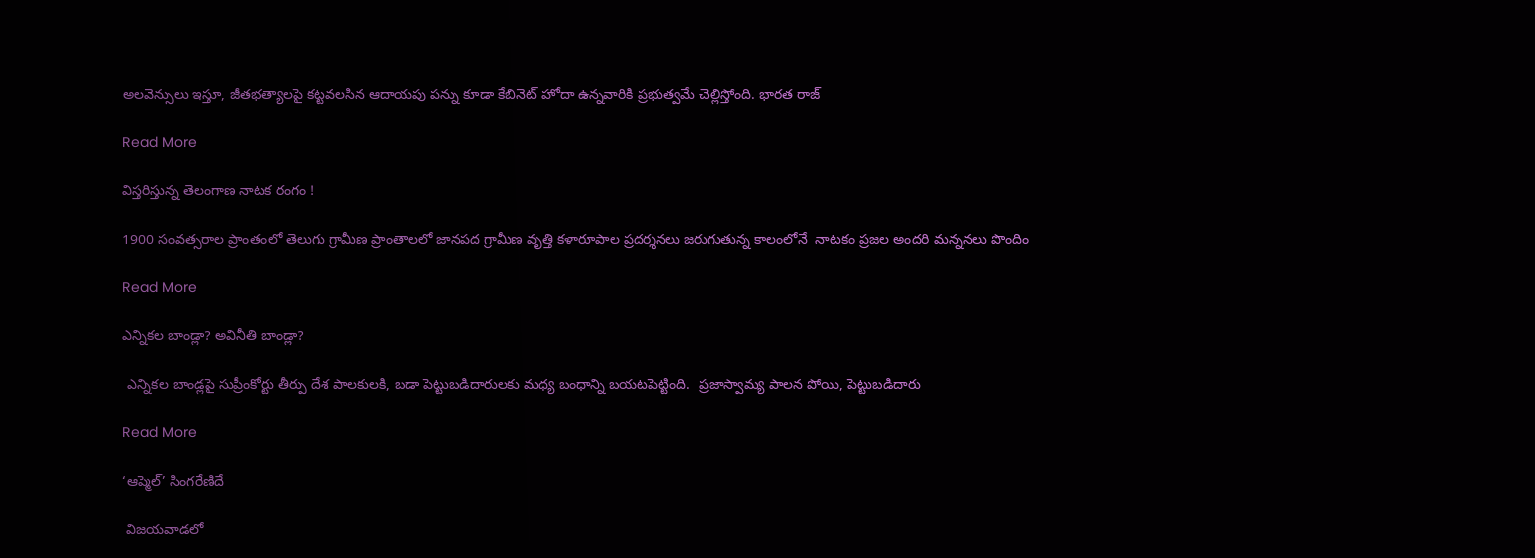అలవెన్సులు ఇస్తూ, జీతభత్యాలపై కట్టవలసిన ఆదాయపు పన్ను కూడా కేబినెట్ హోదా ఉన్నవారికి ప్రభుత్వమే చెల్లిస్తోంది. భారత రాజ్

Read More

విస్తరిస్తున్న తెలంగాణ నాటక రంగం !

1900 సంవత్సరాల ప్రాంతంలో తెలుగు గ్రామీణ ప్రాంతాలలో జానపద గ్రామీణ వృత్తి కళారూపాల ప్రదర్శనలు జరుగుతున్న కాలంలోనే  నాటకం ప్రజల అందరి మన్ననలు పొందిం

Read More

ఎన్నికల బాండ్లా? అవినీతి బాండ్లా?

 ఎన్నికల బాండ్లపై సుప్రీంకోర్టు తీర్పు దేశ పాలకులకి, బడా పెట్టుబడిదారులకు మధ్య బంధాన్ని బయటపెట్టింది.  ప్రజాస్వామ్య పాలన పోయి, పెట్టుబడిదారు

Read More

‘ఆప్మెల్’ సింగరేణిదే

 విజయవాడలో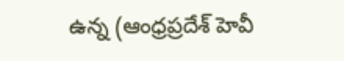ఉన్న (ఆంధ్రప్రదేశ్ హెవీ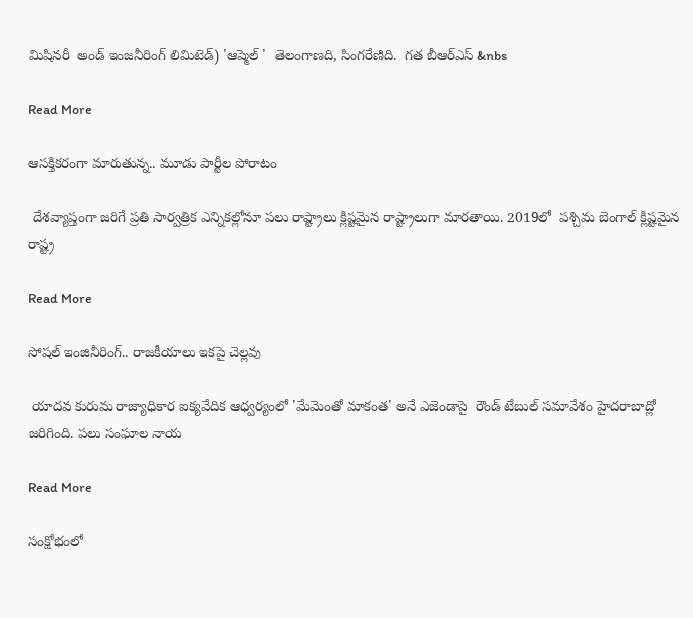మిషినరీ  అండ్ ఇంజనీరింగ్ లిమిటెడ్) 'ఆప్మెల్ '  తెలంగాణది, సింగరేణిది.  గత బీఆర్ఎస్ &nbs

Read More

ఆసక్తికరంగా మారుతున్న.. మూడు పార్టీల పోరాటం

 దేశవ్యాప్తంగా జరిగే ప్రతి సార్వత్రిక ఎన్నికల్లోనూ పలు రాష్ట్రాలు క్లిష్టమైన రాష్ట్రాలుగా మారతాయి. 2019లో  పశ్చిమ బెంగాల్ క్లిష్టమైన రాష్ట్ర

Read More

సోషల్ ఇంజినీరింగ్.. రాజకీయాలు ఇకపై చెల్లవు

 యాదవ కురుమ రాజ్యాధికార ఐక్యవేదిక ఆధ్వర్యంలో 'మేమెంతో మాకంత' అనే ఎజెండాపై  రౌండ్ టేబుల్ సమావేశం హైదరాబాద్లో జరిగింది. పలు సంఘాల నాయ

Read More

సంక్షోభంలో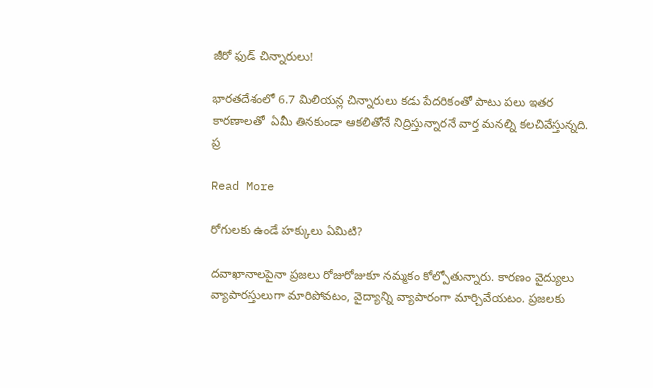జీరో ఫుడ్‌‌‌‌ చిన్నారులు!

భారతదేశంలో 6.7 మిలియన్ల చిన్నారులు కడు పేదరికంతో పాటు పలు ఇతర కారణాలతో  ఏమీ తినకుండా ఆకలితోనే నిద్రిస్తున్నారనే వార్త మనల్ని కలచివేస్తున్నది. ప్ర

Read More

రోగులకు ఉండే హక్కులు ఏమిటి?

దవాఖానాలపైనా ప్రజలు రోజురోజుకూ నమ్మకం కోల్పోతున్నారు. కారణం వైద్యులు వ్యాపారస్తులుగా మారిపోవటం, వైద్యాన్ని వ్యాపారంగా మార్చివేయటం. ప్రజలకు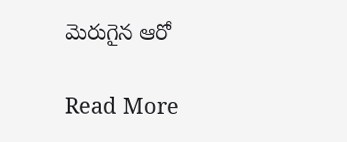మెరుగైన ఆరో

Read More